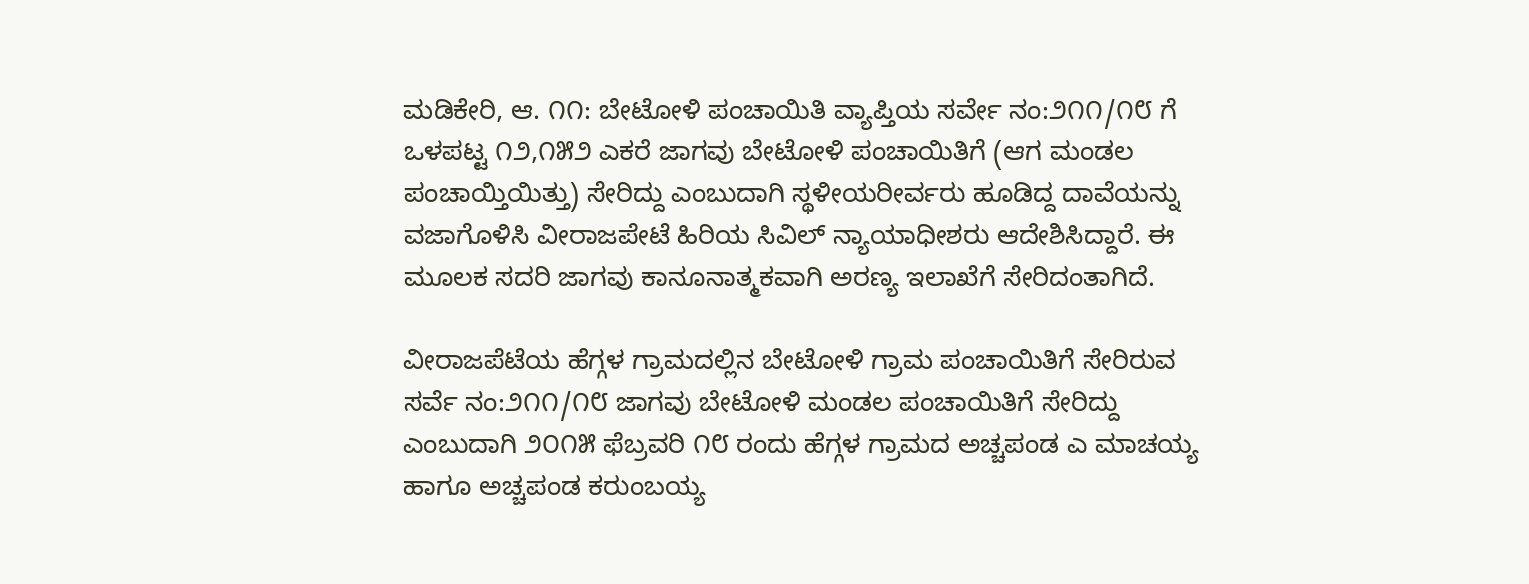ಮಡಿಕೇರಿ, ಆ. ೧೧: ಬೇಟೋಳಿ ಪಂಚಾಯಿತಿ ವ್ಯಾಪ್ತಿಯ ಸರ್ವೇ ನಂ:೨೧೧/೧೮ ಗೆ ಒಳಪಟ್ಟ ೧೨,೧೫೨ ಎಕರೆ ಜಾಗವು ಬೇಟೋಳಿ ಪಂಚಾಯಿತಿಗೆ (ಆಗ ಮಂಡಲ ಪಂಚಾಯ್ತಿಯಿತ್ತು) ಸೇರಿದ್ದು ಎಂಬುದಾಗಿ ಸ್ಥಳೀಯರೀರ್ವರು ಹೂಡಿದ್ದ ದಾವೆಯನ್ನು ವಜಾಗೊಳಿಸಿ ವೀರಾಜಪೇಟೆ ಹಿರಿಯ ಸಿವಿಲ್ ನ್ಯಾಯಾಧೀಶರು ಆದೇಶಿಸಿದ್ದಾರೆ. ಈ ಮೂಲಕ ಸದರಿ ಜಾಗವು ಕಾನೂನಾತ್ಮಕವಾಗಿ ಅರಣ್ಯ ಇಲಾಖೆಗೆ ಸೇರಿದಂತಾಗಿದೆ.

ವೀರಾಜಪೆಟೆಯ ಹೆಗ್ಗಳ ಗ್ರಾಮದಲ್ಲಿನ ಬೇಟೋಳಿ ಗ್ರಾಮ ಪಂಚಾಯಿತಿಗೆ ಸೇರಿರುವ ಸರ್ವೆ ನಂ:೨೧೧/೧೮ ಜಾಗವು ಬೇಟೋಳಿ ಮಂಡಲ ಪಂಚಾಯಿತಿಗೆ ಸೇರಿದ್ದು ಎಂಬುದಾಗಿ ೨೦೧೫ ಫೆಬ್ರವರಿ ೧೮ ರಂದು ಹೆಗ್ಗಳ ಗ್ರಾಮದ ಅಚ್ಚಪಂಡ ಎ ಮಾಚಯ್ಯ ಹಾಗೂ ಅಚ್ಚಪಂಡ ಕರುಂಬಯ್ಯ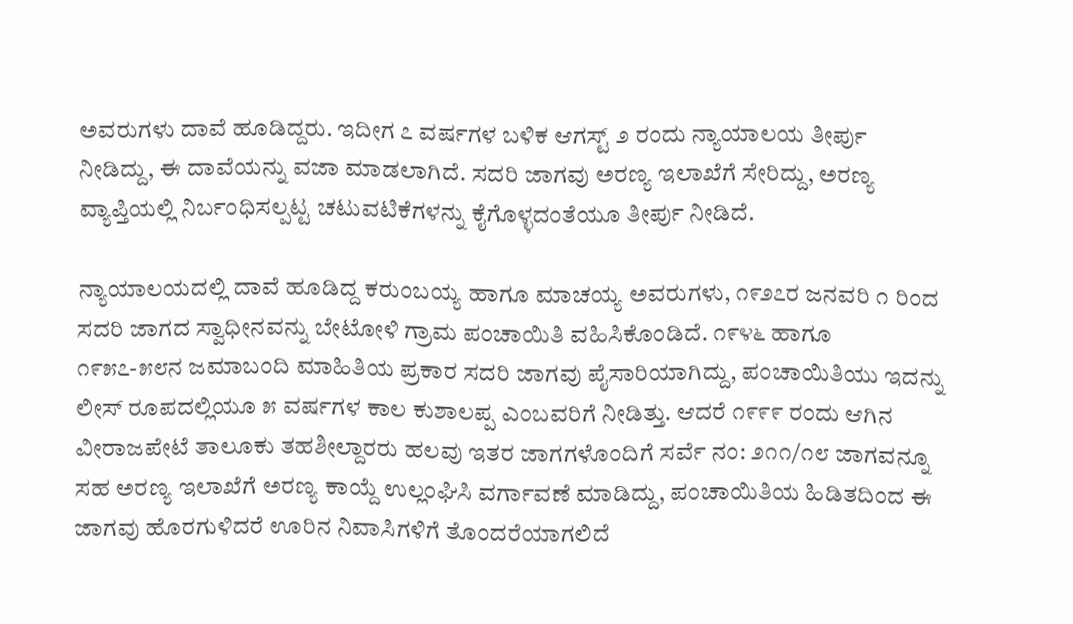ಅವರುಗಳು ದಾವೆ ಹೂಡಿದ್ದರು. ಇದೀಗ ೭ ವರ್ಷಗಳ ಬಳಿಕ ಆಗಸ್ಟ್ ೨ ರಂದು ನ್ಯಾಯಾಲಯ ತೀರ್ಪು ನೀಡಿದ್ದು, ಈ ದಾವೆಯನ್ನು ವಜಾ ಮಾಡಲಾಗಿದೆ. ಸದರಿ ಜಾಗವು ಅರಣ್ಯ ಇಲಾಖೆಗೆ ಸೇರಿದ್ದು, ಅರಣ್ಯ ವ್ಯಾಪ್ತಿಯಲ್ಲಿ ನಿರ್ಬಂಧಿಸಲ್ಪಟ್ಟ ಚಟುವಟಿಕೆಗಳನ್ನು ಕೈಗೊಳ್ಳದಂತೆಯೂ ತೀರ್ಪು ನೀಡಿದೆ.

ನ್ಯಾಯಾಲಯದಲ್ಲಿ ದಾವೆ ಹೂಡಿದ್ದ ಕರುಂಬಯ್ಯ ಹಾಗೂ ಮಾಚಯ್ಯ ಅವರುಗಳು, ೧೯೨೭ರ ಜನವರಿ ೧ ರಿಂದ ಸದರಿ ಜಾಗದ ಸ್ವಾಧೀನವನ್ನು ಬೇಟೋಳಿ ಗ್ರಾಮ ಪಂಚಾಯಿತಿ ವಹಿಸಿಕೊಂಡಿದೆ. ೧೯೪೬ ಹಾಗೂ ೧೯೫೭-೫೮ನ ಜಮಾಬಂದಿ ಮಾಹಿತಿಯ ಪ್ರಕಾರ ಸದರಿ ಜಾಗವು ಪೈಸಾರಿಯಾಗಿದ್ದು, ಪಂಚಾಯಿತಿಯು ಇದನ್ನು ಲೀಸ್ ರೂಪದಲ್ಲಿಯೂ ೫ ವರ್ಷಗಳ ಕಾಲ ಕುಶಾಲಪ್ಪ ಎಂಬವರಿಗೆ ನೀಡಿತ್ತು. ಆದರೆ ೧೯೯೯ ರಂದು ಆಗಿನ ವೀರಾಜಪೇಟೆ ತಾಲೂಕು ತಹಶೀಲ್ದಾರರು ಹಲವು ಇತರ ಜಾಗಗಳೊಂದಿಗೆ ಸರ್ವೆ ನಂ: ೨೧೧/೧೮ ಜಾಗವನ್ನೂ ಸಹ ಅರಣ್ಯ ಇಲಾಖೆಗೆ ಅರಣ್ಯ ಕಾಯ್ದೆ ಉಲ್ಲಂಘಿಸಿ ವರ್ಗಾವಣೆ ಮಾಡಿದ್ದು, ಪಂಚಾಯಿತಿಯ ಹಿಡಿತದಿಂದ ಈ ಜಾಗವು ಹೊರಗುಳಿದರೆ ಊರಿನ ನಿವಾಸಿಗಳಿಗೆ ತೊಂದರೆಯಾಗಲಿದೆ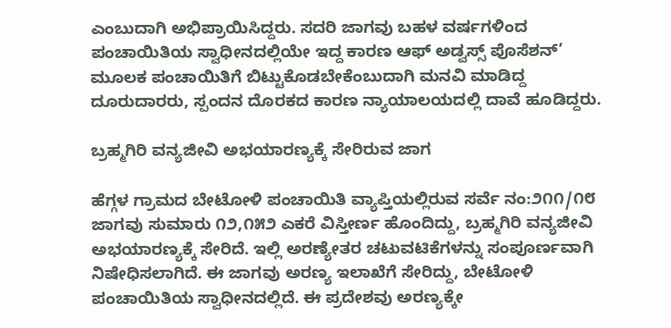ಎಂಬುದಾಗಿ ಅಭಿಪ್ರಾಯಿಸಿದ್ದರು. ಸದರಿ ಜಾಗವು ಬಹಳ ವರ್ಷಗಳಿಂದ ಪಂಚಾಯಿತಿಯ ಸ್ವಾಧೀನದಲ್ಲಿಯೇ ಇದ್ದ ಕಾರಣ ಆಫ್ ಅಡ್ವಸ್ಸ್ ಪೊಸೆಶನ್’ ಮೂಲಕ ಪಂಚಾಯಿತಿಗೆ ಬಿಟ್ಟುಕೊಡಬೇಕೆಂಬುದಾಗಿ ಮನವಿ ಮಾಡಿದ್ದ ದೂರುದಾರರು, ಸ್ಪಂದನ ದೊರಕದ ಕಾರಣ ನ್ಯಾಯಾಲಯದಲ್ಲಿ ದಾವೆ ಹೂಡಿದ್ದರು.

ಬ್ರಹ್ಮಗಿರಿ ವನ್ಯಜೀವಿ ಅಭಯಾರಣ್ಯಕ್ಕೆ ಸೇರಿರುವ ಜಾಗ

ಹೆಗ್ಗಳ ಗ್ರಾಮದ ಬೇಟೋಳಿ ಪಂಚಾಯಿತಿ ವ್ಯಾಪ್ತಿಯಲ್ಲಿರುವ ಸರ್ವೆ ನಂ:೨೧೧/೧೮ ಜಾಗವು ಸುಮಾರು ೧೨,೧೫೨ ಎಕರೆ ವಿಸ್ತೀರ್ಣ ಹೊಂದಿದ್ದು, ಬ್ರಹ್ಮಗಿರಿ ವನ್ಯಜೀವಿ ಅಭಯಾರಣ್ಯಕ್ಕೆ ಸೇರಿದೆ. ಇಲ್ಲಿ ಅರಣ್ಯೇತರ ಚಟುವಟಿಕೆಗಳನ್ನು ಸಂಪೂರ್ಣವಾಗಿ ನಿಷೇಧಿಸಲಾಗಿದೆ. ಈ ಜಾಗವು ಅರಣ್ಯ ಇಲಾಖೆಗೆ ಸೇರಿದ್ದು, ಬೇಟೋಳಿ ಪಂಚಾಯಿತಿಯ ಸ್ವಾಧೀನದಲ್ಲಿದೆ. ಈ ಪ್ರದೇಶವು ಅರಣ್ಯಕ್ಕೇ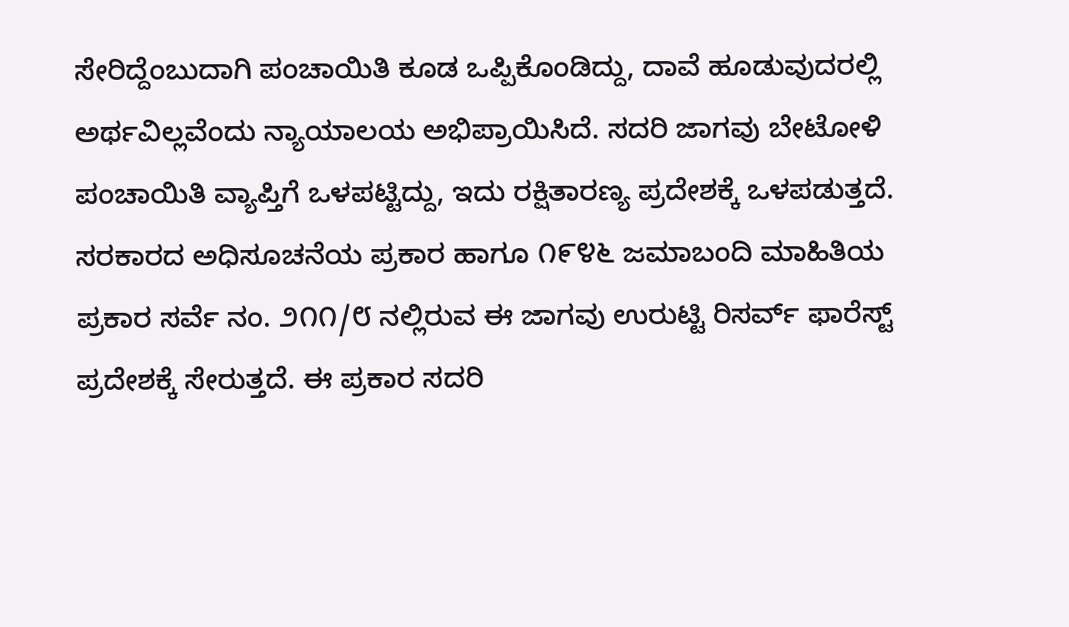ಸೇರಿದ್ದೆಂಬುದಾಗಿ ಪಂಚಾಯಿತಿ ಕೂಡ ಒಪ್ಪಿಕೊಂಡಿದ್ದು, ದಾವೆ ಹೂಡುವುದರಲ್ಲಿ ಅರ್ಥವಿಲ್ಲವೆಂದು ನ್ಯಾಯಾಲಯ ಅಭಿಪ್ರಾಯಿಸಿದೆ. ಸದರಿ ಜಾಗವು ಬೇಟೋಳಿ ಪಂಚಾಯಿತಿ ವ್ಯಾಪ್ತಿಗೆ ಒಳಪಟ್ಟಿದ್ದು, ಇದು ರಕ್ಷಿತಾರಣ್ಯ ಪ್ರದೇಶಕ್ಕೆ ಒಳಪಡುತ್ತದೆ. ಸರಕಾರದ ಅಧಿಸೂಚನೆಯ ಪ್ರಕಾರ ಹಾಗೂ ೧೯೪೬ ಜಮಾಬಂದಿ ಮಾಹಿತಿಯ ಪ್ರಕಾರ ಸರ್ವೆ ನಂ. ೨೧೧/೮ ನಲ್ಲಿರುವ ಈ ಜಾಗವು ಉರುಟ್ಟಿ ರಿಸರ್ವ್ ಫಾರೆಸ್ಟ್ ಪ್ರದೇಶಕ್ಕೆ ಸೇರುತ್ತದೆ. ಈ ಪ್ರಕಾರ ಸದರಿ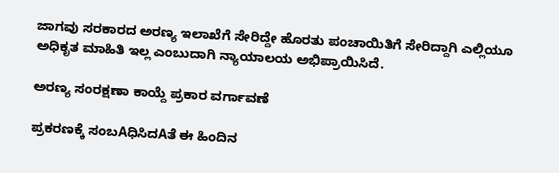ಜಾಗವು ಸರಕಾರದ ಅರಣ್ಯ ಇಲಾಖೆಗೆ ಸೇರಿದ್ದೇ ಹೊರತು ಪಂಚಾಯಿತಿಗೆ ಸೇರಿದ್ದಾಗಿ ಎಲ್ಲಿಯೂ ಅಧಿಕೃತ ಮಾಹಿತಿ ಇಲ್ಲ ಎಂಬುದಾಗಿ ನ್ಯಾಯಾಲಯ ಅಭಿಪ್ರಾಯಿಸಿದೆ.

ಅರಣ್ಯ ಸಂರಕ್ಷಣಾ ಕಾಯ್ದೆ ಪ್ರಕಾರ ವರ್ಗಾವಣೆ

ಪ್ರಕರಣಕ್ಕೆ ಸಂಬAಧಿಸಿದAತೆ ಈ ಹಿಂದಿನ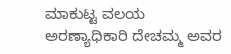ಮಾಕುಟ್ಟ ವಲಯ ಅರಣ್ಯಾಧಿಕಾರಿ ದೇಚಮ್ಮ ಅವರ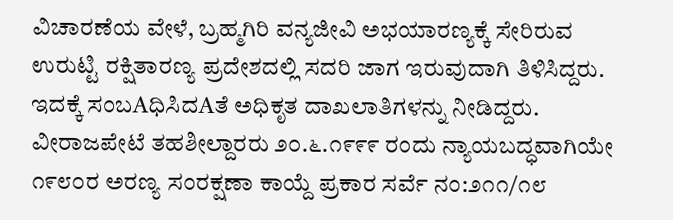ವಿಚಾರಣೆಯ ವೇಳೆ, ಬ್ರಹ್ಮಗಿರಿ ವನ್ಯಜೀವಿ ಅಭಯಾರಣ್ಯಕ್ಕೆ ಸೇರಿರುವ ಉರುಟ್ಟಿ ರಕ್ಷಿತಾರಣ್ಯ ಪ್ರದೇಶದಲ್ಲಿ ಸದರಿ ಜಾಗ ಇರುವುದಾಗಿ ತಿಳಿಸಿದ್ದರು. ಇದಕ್ಕೆ ಸಂಬAಧಿಸಿದAತೆ ಅಧಿಕೃತ ದಾಖಲಾತಿಗಳನ್ನು ನೀಡಿದ್ದರು. ವೀರಾಜಪೇಟೆ ತಹಶೀಲ್ದಾರರು ೨೦.೬.೧೯೯೯ ರಂದು ನ್ಯಾಯಬದ್ಧವಾಗಿಯೇ ೧೯೮೦ರ ಅರಣ್ಯ ಸಂರಕ್ಷಣಾ ಕಾಯ್ದೆ ಪ್ರಕಾರ ಸರ್ವೆ ನಂ:೨೧೧/೧೮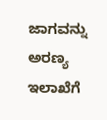ಜಾಗವನ್ನು ಅರಣ್ಯ ಇಲಾಖೆಗೆ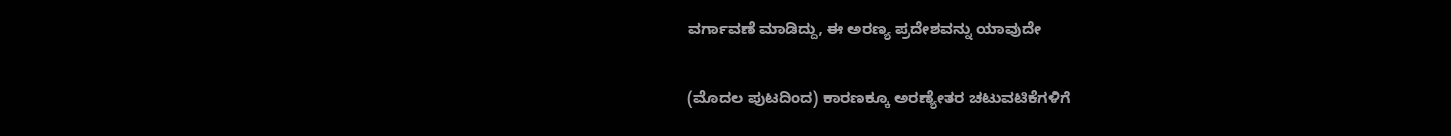ವರ್ಗಾವಣೆ ಮಾಡಿದ್ದು, ಈ ಅರಣ್ಯ ಪ್ರದೇಶವನ್ನು ಯಾವುದೇ

(ಮೊದಲ ಪುಟದಿಂದ) ಕಾರಣಕ್ಕೂ ಅರಣ್ಯೇತರ ಚಟುವಟಿಕೆಗಳಿಗೆ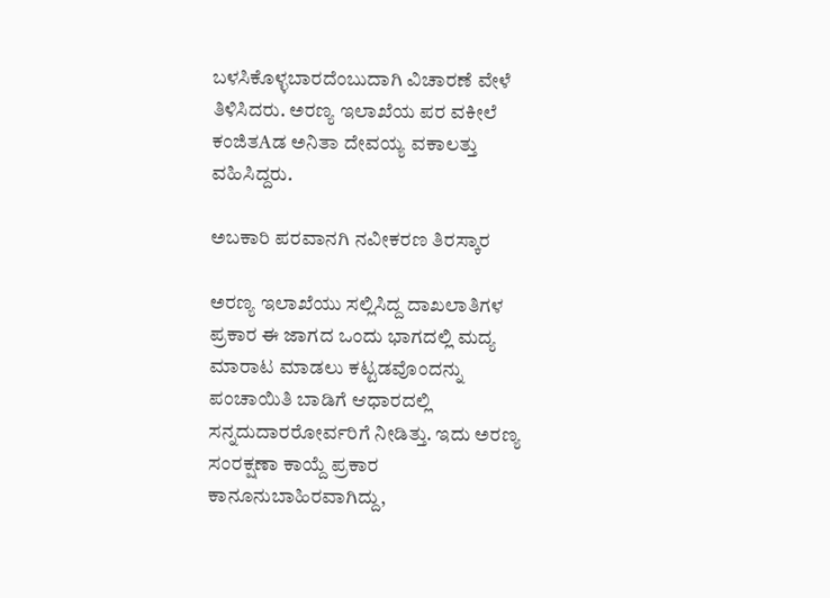ಬಳಸಿಕೊಳ್ಳಬಾರದೆಂಬುದಾಗಿ ವಿಚಾರಣೆ ವೇಳೆ ತಿಳಿಸಿದರು. ಅರಣ್ಯ ಇಲಾಖೆಯ ಪರ ವಕೀಲೆ ಕಂಜಿತAಡ ಅನಿತಾ ದೇವಯ್ಯ ವಕಾಲತ್ತು ವಹಿಸಿದ್ದರು.

ಅಬಕಾರಿ ಪರವಾನಗಿ ನವೀಕರಣ ತಿರಸ್ಕಾರ

ಅರಣ್ಯ ಇಲಾಖೆಯು ಸಲ್ಲಿಸಿದ್ದ ದಾಖಲಾತಿಗಳ ಪ್ರಕಾರ ಈ ಜಾಗದ ಒಂದು ಭಾಗದಲ್ಲಿ ಮದ್ಯ ಮಾರಾಟ ಮಾಡಲು ಕಟ್ಟಡವೊಂದನ್ನು ಪಂಚಾಯಿತಿ ಬಾಡಿಗೆ ಆಧಾರದಲ್ಲಿ ಸನ್ನದುದಾರರೋರ್ವರಿಗೆ ನೀಡಿತ್ತು. ಇದು ಅರಣ್ಯ ಸಂರಕ್ಷಣಾ ಕಾಯ್ದೆ ಪ್ರಕಾರ ಕಾನೂನುಬಾಹಿರವಾಗಿದ್ದು,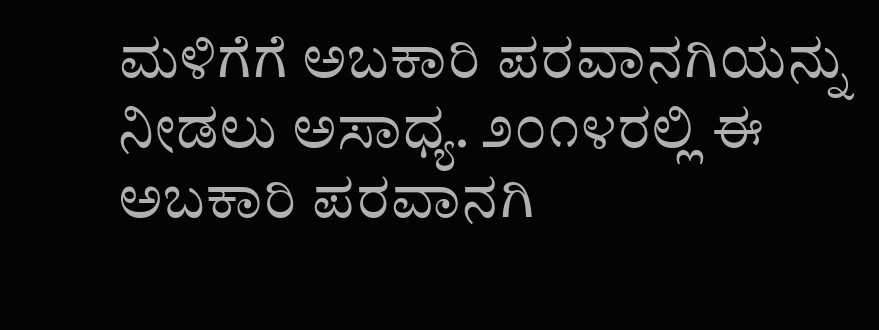ಮಳಿಗೆಗೆ ಅಬಕಾರಿ ಪರವಾನಗಿಯನ್ನು ನೀಡಲು ಅಸಾಧ್ಯ. ೨೦೧೪ರಲ್ಲಿ ಈ ಅಬಕಾರಿ ಪರವಾನಗಿ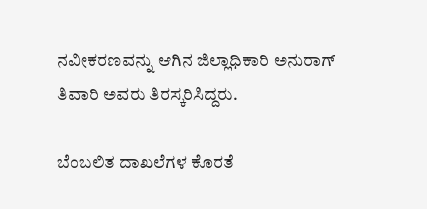ನವೀಕರಣವನ್ನು ಆಗಿನ ಜಿಲ್ಲಾಧಿಕಾರಿ ಅನುರಾಗ್ ತಿವಾರಿ ಅವರು ತಿರಸ್ಕರಿಸಿದ್ದರು.

ಬೆಂಬಲಿತ ದಾಖಲೆಗಳ ಕೊರತೆ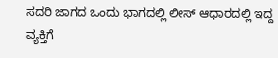ಸದರಿ ಜಾಗದ ಒಂದು ಭಾಗದಲ್ಲಿ ಲೀಸ್ ಆಧಾರದಲ್ಲಿ ಇದ್ದ ವ್ಯಕ್ತಿಗೆ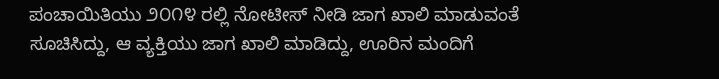ಪಂಚಾಯಿತಿಯು ೨೦೧೪ ರಲ್ಲಿ ನೋಟೀಸ್ ನೀಡಿ ಜಾಗ ಖಾಲಿ ಮಾಡುವಂತೆ ಸೂಚಿಸಿದ್ದು, ಆ ವ್ಯಕ್ತಿಯು ಜಾಗ ಖಾಲಿ ಮಾಡಿದ್ದು, ಊರಿನ ಮಂದಿಗೆ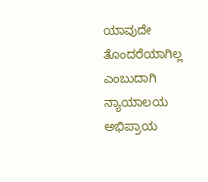ಯಾವುದೇ ತೊಂದರೆಯಾಗಿಲ್ಲ ಎಂಬುದಾಗಿ ನ್ಯಾಯಾಲಯ ಅಭಿಪ್ರಾಯ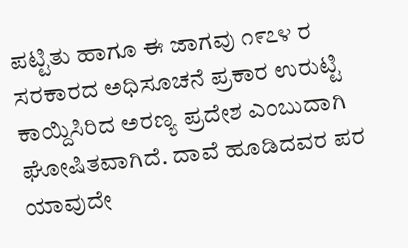ಪಟ್ಟಿತು ಹಾಗೂ ಈ ಜಾಗವು ೧೯೭೪ ರ ಸರಕಾರದ ಅಧಿಸೂಚನೆ ಪ್ರಕಾರ ಉರುಟ್ಟಿ ಕಾಯ್ದಿಸಿರಿದ ಅರಣ್ಯ ಪ್ರದೇಶ ಎಂಬುದಾಗಿ ಘೋಷಿತವಾಗಿದೆ. ದಾವೆ ಹೂಡಿದವರ ಪರ ಯಾವುದೇ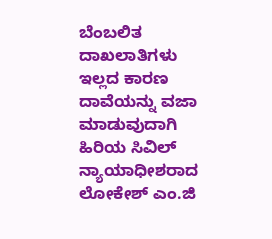ಬೆಂಬಲಿತ ದಾಖಲಾತಿಗಳು ಇಲ್ಲದ ಕಾರಣ ದಾವೆಯನ್ನು ವಜಾ ಮಾಡುವುದಾಗಿ ಹಿರಿಯ ಸಿವಿಲ್ ನ್ಯಾಯಾಧೀಶರಾದ ಲೋಕೇಶ್ ಎಂ.ಜಿ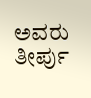ಅವರು ತೀರ್ಪು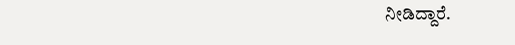ನೀಡಿದ್ದಾರೆ.